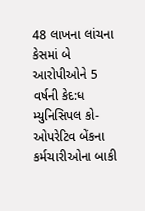48 લાખના લાંચના કેસમાં બે આરોપીઓને 5 વર્ષની કેદ:ધ મ્યુનિસિપલ કો-ઓપરેટિવ બેંકના કર્મચારીઓના બાકી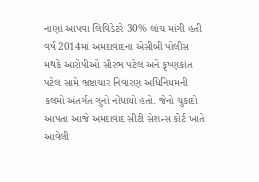નાણાં આપવા લિવિડેટરે 30% લાંચ માંગી હતી
વર્ષ 2014માં અમદાવાદના એસીબી પોલીસ મથકે આરોપીઓ સૌરભ પટેલ અને કૃષ્ણકાંત પટેલ સામે ભ્રષ્ટાચાર નિવારણ અધિનિયમની કલમો અંતર્ગત ગુનો નોંધાયો હતો. જેનો ચુકાદો આપતા આજે અમદાવાદ સીટી સેશન્સ કોર્ટ ખાતે આવેલી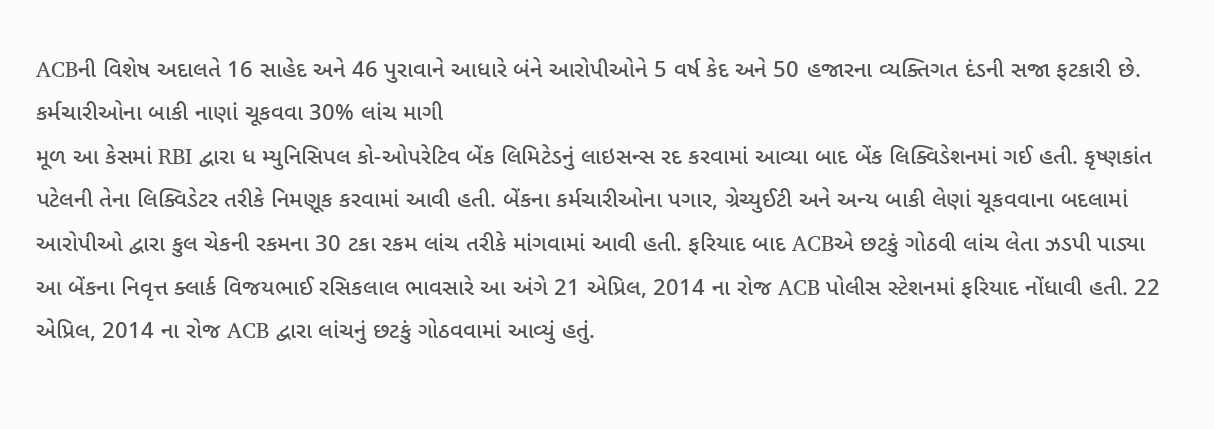ACBની વિશેષ અદાલતે 16 સાહેદ અને 46 પુરાવાને આધારે બંને આરોપીઓને 5 વર્ષ કેદ અને 50 હજારના વ્યક્તિગત દંડની સજા ફટકારી છે. કર્મચારીઓના બાકી નાણાં ચૂકવવા 30% લાંચ માગી
મૂળ આ કેસમાં RBI દ્વારા ધ મ્યુનિસિપલ કો-ઓપરેટિવ બેંક લિમિટેડનું લાઇસન્સ રદ કરવામાં આવ્યા બાદ બેંક લિક્વિડેશનમાં ગઈ હતી. કૃષ્ણકાંત પટેલની તેના લિક્વિડેટર તરીકે નિમણૂક કરવામાં આવી હતી. બેંકના કર્મચારીઓના પગાર, ગ્રેચ્યુઈટી અને અન્ય બાકી લેણાં ચૂકવવાના બદલામાં આરોપીઓ દ્વારા કુલ ચેકની રકમના 30 ટકા રકમ લાંચ તરીકે માંગવામાં આવી હતી. ફરિયાદ બાદ ACBએ છટકું ગોઠવી લાંચ લેતા ઝડપી પાડ્યા
આ બેંકના નિવૃત્ત ક્લાર્ક વિજયભાઈ રસિકલાલ ભાવસારે આ અંગે 21 એપ્રિલ, 2014 ના રોજ ACB પોલીસ સ્ટેશનમાં ફરિયાદ નોંધાવી હતી. 22 એપ્રિલ, 2014 ના રોજ ACB દ્વારા લાંચનું છટકું ગોઠવવામાં આવ્યું હતું.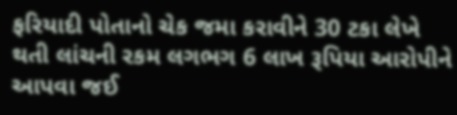ફરિયાદી પોતાનો ચેક જમા કરાવીને 30 ટકા લેખે થતી લાંચની રકમ લગભગ 6 લાખ રૂપિયા આરોપીને આપવા જઈ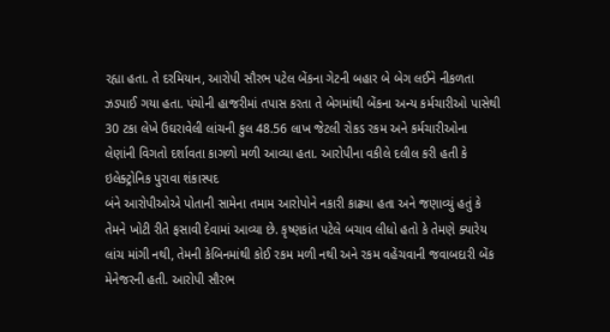રહ્યા હતા. તે દરમિયાન, આરોપી સૌરભ પટેલ બેંકના ગેટની બહાર બે બેગ લઈને નીકળતા ઝડપાઈ ગયા હતા. પંચોની હાજરીમાં તપાસ કરતા તે બેગમાંથી બેંકના અન્ય કર્મચારીઓ પાસેથી 30 ટકા લેખે ઉઘરાવેલી લાંચની કુલ 48.56 લાખ જેટલી રોકડ રકમ અને કર્મચારીઓના લેણાંની વિગતો દર્શાવતા કાગળો મળી આવ્યા હતા. આરોપીના વકીલે દલીલ કરી હતી કે ઇલેક્ટ્રોનિક પુરાવા શંકાસ્પદ
બંને આરોપીઓએ પોતાની સામેના તમામ આરોપોને નકારી કાઢ્યા હતા અને જણાવ્યું હતું કે તેમને ખોટી રીતે ફસાવી દેવામાં આવ્યા છે. કૃષ્ણકાંત પટેલે બચાવ લીધો હતો કે તેમણે ક્યારેય લાંચ માંગી નથી, તેમની કેબિનમાંથી કોઈ રકમ મળી નથી અને રકમ વહેંચવાની જવાબદારી બેંક મેનેજરની હતી. આરોપી સૌરભ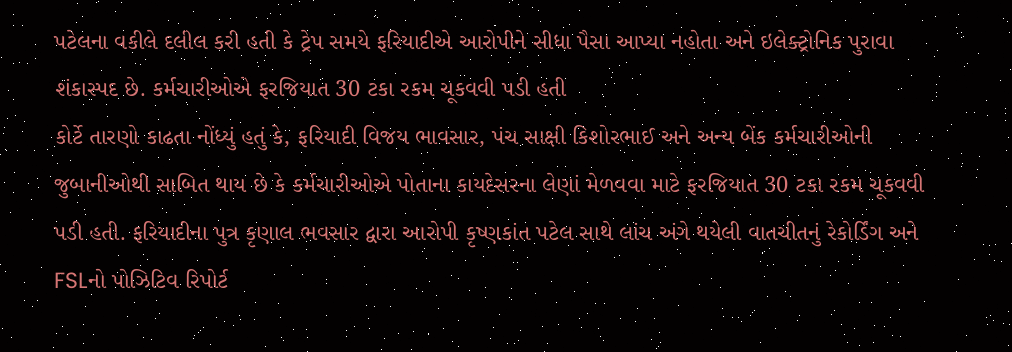પટેલના વકીલે દલીલ કરી હતી કે ટ્રેપ સમયે ફરિયાદીએ આરોપીને સીધા પૈસા આપ્યા નહોતા અને ઇલેક્ટ્રોનિક પુરાવા શંકાસ્પદ છે. કર્મચારીઓએ ફરજિયાત 30 ટકા રકમ ચૂકવવી પડી હતી
કોર્ટે તારણો કાઢતા નોંધ્યું હતું કે, ફરિયાદી વિજય ભાવસાર, પંચ સાક્ષી કિશોરભાઈ અને અન્ય બેંક કર્મચારીઓની જુબાનીઓથી સાબિત થાય છે કે કર્મચારીઓએ પોતાના કાયદેસરના લેણાં મેળવવા માટે ફરજિયાત 30 ટકા રકમ ચૂકવવી પડી હતી. ફરિયાદીના પુત્ર કૃણાલ ભવસાર દ્વારા આરોપી કૃષ્ણકાંત પટેલ સાથે લાંચ અંગે થયેલી વાતચીતનું રેકોર્ડિંગ અને FSLનો પોઝિટિવ રિપોર્ટ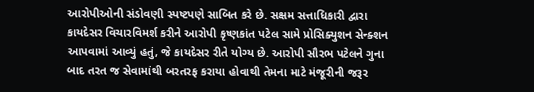આરોપીઓની સંડોવણી સ્પષ્ટપણે સાબિત કરે છે. સક્ષમ સત્તાધિકારી દ્વારા કાયદેસર વિચારવિમર્શ કરીને આરોપી કૃષ્ણકાંત પટેલ સામે પ્રોસિક્યુશન સેન્ક્શન આપવામાં આવ્યું હતું, જે કાયદેસર રીતે યોગ્ય છે. આરોપી સૌરભ પટેલને ગુના બાદ તરત જ સેવામાંથી બરતરફ કરાયા હોવાથી તેમના માટે મંજૂરીની જરૂર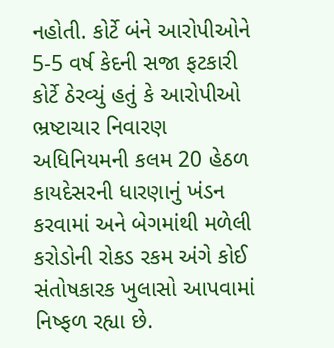નહોતી. કોર્ટે બંને આરોપીઓને 5-5 વર્ષ કેદની સજા ફટકારી
કોર્ટે ઠેરવ્યું હતું કે આરોપીઓ ભ્રષ્ટાચાર નિવારણ અધિનિયમની કલમ 20 હેઠળ કાયદેસરની ધારણાનું ખંડન કરવામાં અને બેગમાંથી મળેલી કરોડોની રોકડ રકમ અંગે કોઈ સંતોષકારક ખુલાસો આપવામાં નિષ્ફળ રહ્યા છે.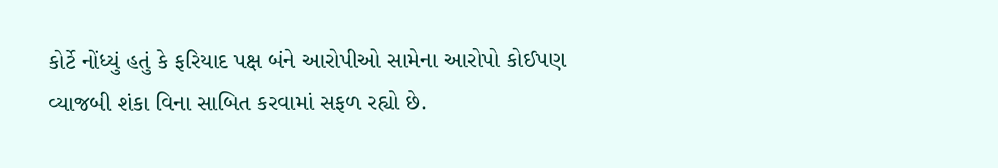કોર્ટે નોંધ્યું હતું કે ફરિયાદ પક્ષ બંને આરોપીઓ સામેના આરોપો કોઈપણ વ્યાજબી શંકા વિના સાબિત કરવામાં સફળ રહ્યો છે.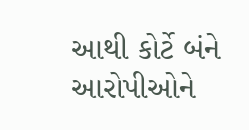આથી કોર્ટે બંને આરોપીઓને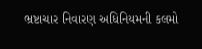ભ્રષ્ટાચાર નિવારણ અધિનિયમની કલમો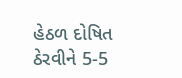હેઠળ દોષિત ઠેરવીને 5-5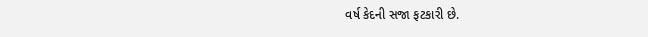વર્ષ કેદની સજા ફટકારી છે.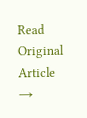Read Original Article →